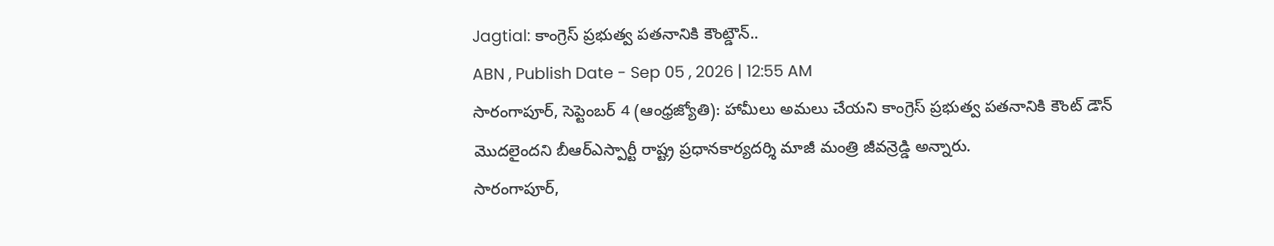Jagtial: కాంగ్రెస్ ప్రభుత్వ పతనానికి కౌంట్డౌన్..
ABN , Publish Date - Sep 05 , 2026 | 12:55 AM
సారంగాపూర్, సెప్టెంబర్ 4 (ఆంధ్రజ్యోతి): హామీలు అమలు చేయని కాంగ్రెస్ ప్రభుత్వ పతనానికి కౌంట్ డౌన్ మొదలైందని బీఆర్ఎస్పార్టీ రాష్ట్ర ప్రధానకార్యదర్శి మాజీ మంత్రి జీవన్రెడ్డి అన్నారు.
సారంగాపూర్,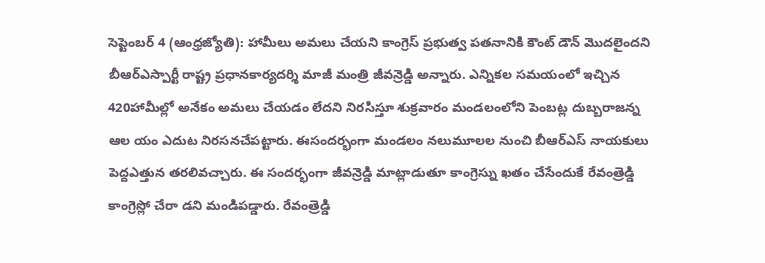సెప్టెంబర్ 4 (ఆంధ్రజ్యోతి): హామీలు అమలు చేయని కాంగ్రెస్ ప్రభుత్వ పతనానికి కౌంట్ డౌన్ మొదలైందని బీఆర్ఎస్పార్టీ రాష్ట్ర ప్రధానకార్యదర్శి మాజీ మంత్రి జీవన్రెడ్డి అన్నారు. ఎన్నికల సమయంలో ఇచ్చిన 420హామీల్లో అనేకం అమలు చేయడం లేదని నిరసిస్తూ శుక్రవారం మండలంలోని పెంబట్ల దుబ్బరాజన్న ఆల యం ఎదుట నిరసనచేపట్టారు. ఈసందర్భంగా మండలం నలుమూలల నుంచి బీఆర్ఎస్ నాయకులు పెద్దఎత్తున తరలివచ్చారు. ఈ సందర్భంగా జీవన్రెడ్డి మాట్లాడుతూ కాంగ్రెస్ను ఖతం చేసేందుకే రేవంత్రెడ్డి కాంగ్రెస్లో చేరా డని మండిపడ్డారు. రేవంత్రెడ్డి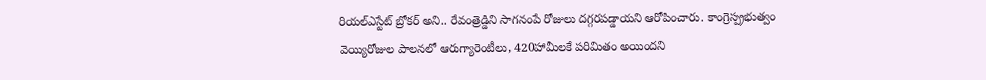రియల్ఎస్టేట్ బ్రోకర్ అని.. రేవంత్రెడ్డిని సాగనంపే రోజులు దగ్గరపడ్డాయని ఆరోపించారు. కాంగ్రెస్ప్రభుత్వం వెయ్యిరోజుల పాలనలో ఆరుగ్యారెంటీలు, 420హామీలకే పరిమితం అయిందని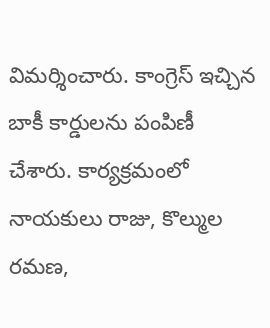విమర్శించారు. కాంగ్రెస్ ఇచ్చిన బాకీ కార్డులను పంపిణీ చేశారు. కార్యక్రమంలో నాయకులు రాజు, కొల్ముల రమణ,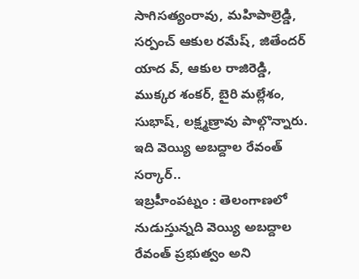సాగిసత్యంరావు, మహిపాల్రెడ్డి, సర్పంచ్ ఆకుల రమేష్, జితేందర్ యాద వ్, ఆకుల రాజిరెడ్డి, ముక్కర శంకర్, బైరి మల్లేశం, సుభాష్, లక్ష్మణ్రావు పాల్గొన్నారు.
ఇది వెయ్యి అబద్దాల రేవంత్ సర్కార్..
ఇబ్రహీంపట్నం : తెలంగాణలో నుడుస్తున్నది వెయ్యి అబద్దాల రేవంత్ ప్రభుత్వం అని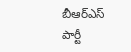బీఆర్ఎస్ పార్టీ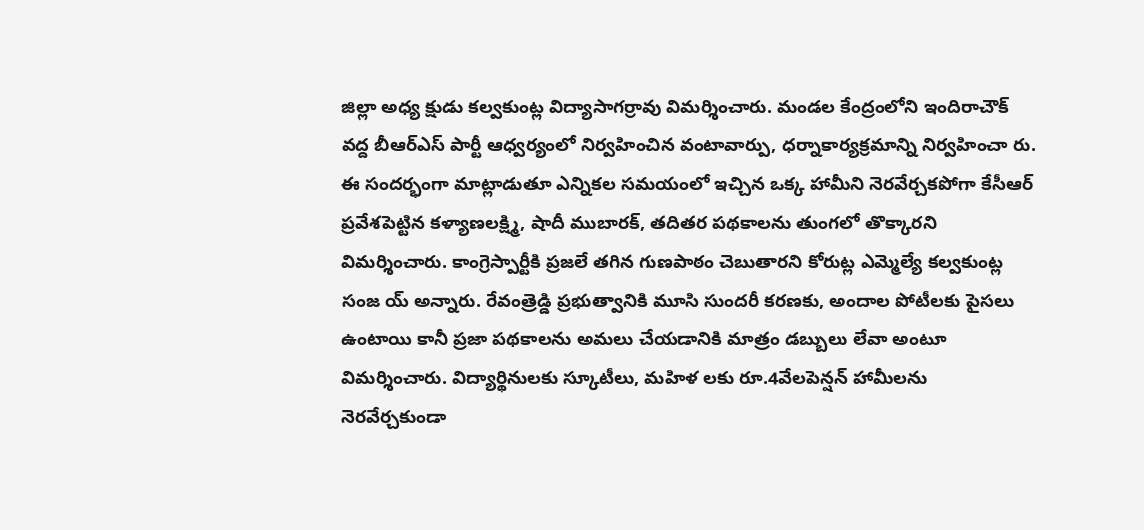జిల్లా అధ్య క్షుడు కల్వకుంట్ల విద్యాసాగర్రావు విమర్శించారు. మండల కేంద్రంలోని ఇందిరాచౌక్ వద్ద బీఆర్ఎస్ పార్టీ ఆధ్వర్యంలో నిర్వహించిన వంటావార్పు, ధర్నాకార్యక్రమాన్ని నిర్వహించా రు. ఈ సందర్భంగా మాట్లాడుతూ ఎన్నికల సమయంలో ఇచ్చిన ఒక్క హామీని నెరవేర్చకపోగా కేసీఆర్ ప్రవేశపెట్టిన కళ్యాణలక్ష్మి, షాదీ ముబారక్, తదితర పథకాలను తుంగలో తొక్కారని విమర్శించారు. కాంగ్రెస్పార్టీకి ప్రజలే తగిన గుణపాఠం చెబుతారని కోరుట్ల ఎమ్మెల్యే కల్వకుంట్ల సంజ య్ అన్నారు. రేవంత్రెడ్డి ప్రభుత్వానికి మూసి సుందరీ కరణకు, అందాల పోటీలకు పైసలు ఉంటాయి కానీ ప్రజా పథకాలను అమలు చేయడానికి మాత్రం డబ్బులు లేవా అంటూ విమర్శించారు. విద్యార్థినులకు స్కూటీలు, మహిళ లకు రూ.4వేలపెన్షన్ హామీలను నెరవేర్చకుండా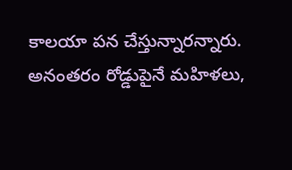కాలయా పన చేస్తున్నారన్నారు. అనంతరం రోడ్డుపైనే మహిళలు,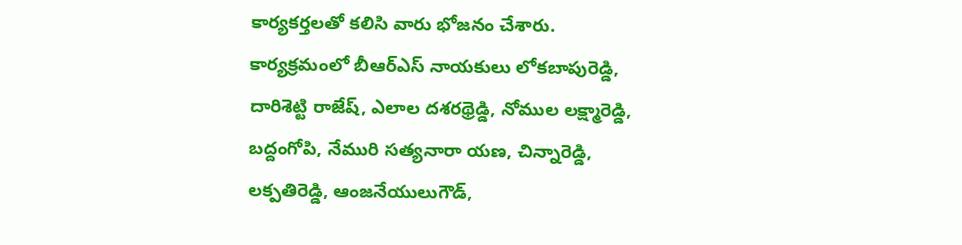కార్యకర్తలతో కలిసి వారు భోజనం చేశారు. కార్యక్రమంలో బీఆర్ఎస్ నాయకులు లోకబాపురెడ్డి, దారిశెట్టి రాజేష్, ఎలాల దశరథ్రెడ్డి, నోముల లక్ష్మారెడ్డి, బద్దంగోపి, నేమురి సత్యనారా యణ, చిన్నారెడ్డి, లక్పతిరెడ్డి, ఆంజనేయులుగౌడ్,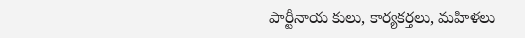పార్టీనాయ కులు, కార్యకర్తలు, మహిళలు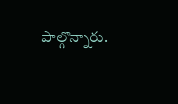పాల్గొన్నారు.